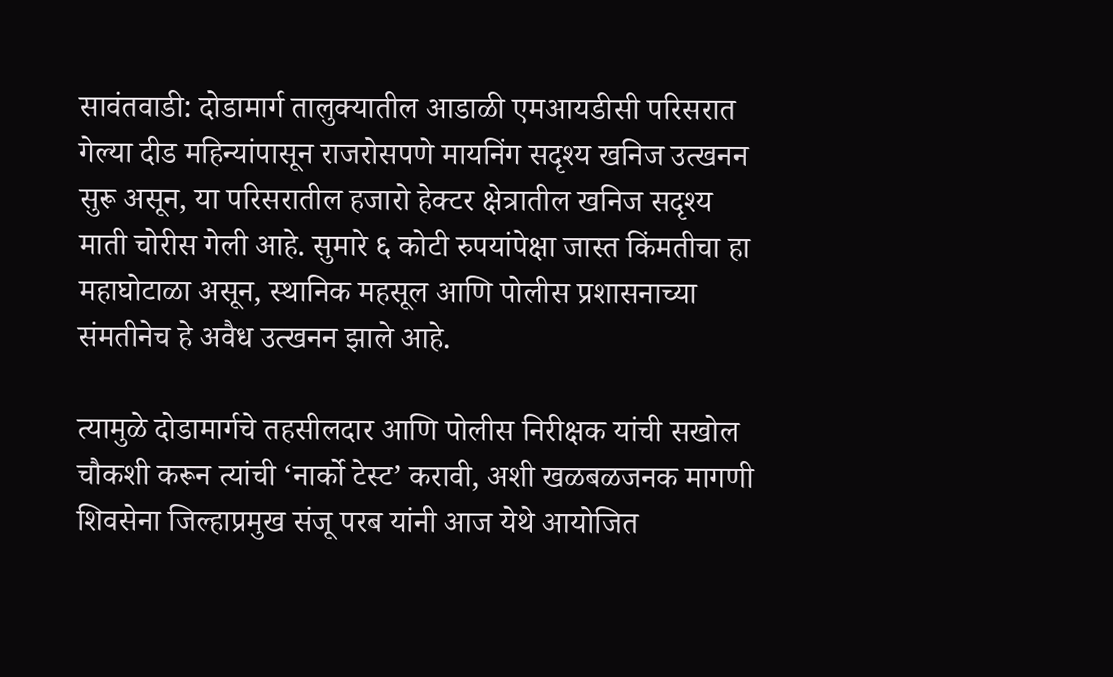सावंतवाडी: दोडामार्ग तालुक्यातील आडाळी एमआयडीसी परिसरात गेल्या दीड महिन्यांपासून राजरोसपणे मायनिंग सदृश्य खनिज उत्खनन सुरू असून, या परिसरातील हजारो हेक्टर क्षेत्रातील खनिज सदृश्य माती चोरीस गेली आहे. सुमारे ६ कोटी रुपयांपेक्षा जास्त किंमतीचा हा महाघोटाळा असून, स्थानिक महसूल आणि पोलीस प्रशासनाच्या संमतीनेच हे अवैध उत्खनन झाले आहे.

त्यामुळे दोडामार्गचे तहसीलदार आणि पोलीस निरीक्षक यांची सखोल चौकशी करून त्यांची ‘नार्को टेस्ट’ करावी, अशी खळबळजनक मागणी शिवसेना जिल्हाप्रमुख संजू परब यांनी आज येथे आयोजित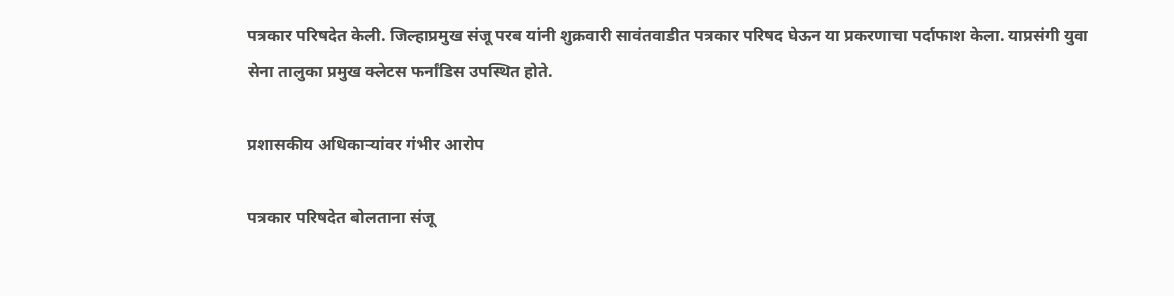पत्रकार परिषदेत केली. जिल्हाप्रमुख संजू परब यांनी शुक्रवारी सावंतवाडीत पत्रकार परिषद घेऊन या प्रकरणाचा पर्दाफाश केला. याप्रसंगी युवा सेना तालुका प्रमुख क्लेटस फर्नांडिस उपस्थित होते.

प्रशासकीय अधिकाऱ्यांवर गंभीर आरोप

पत्रकार परिषदेत बोलताना संजू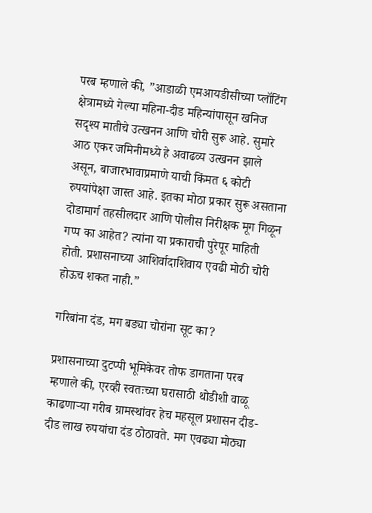परब म्हणाले की, ”आडाळी एमआयडीसीच्या प्लॉटिंग क्षेत्रामध्ये गेल्या महिना-दीड महिन्यांपासून खनिज सदृश्य मातीचे उत्खनन आणि चोरी सुरू आहे. सुमारे आठ एकर जमिनीमध्ये हे अवाढव्य उत्खनन झाले असून, बाजारभावाप्रमाणे याची किंमत ६ कोटी रुपयांपेक्षा जास्त आहे. इतका मोठा प्रकार सुरू असताना दोडामार्ग तहसीलदार आणि पोलीस निरीक्षक मूग गिळून गप्प का आहेत? त्यांना या प्रकाराची पुरेपूर माहिती होती. प्रशासनाच्या आशिर्वादाशिवाय एवढी मोठी चोरी होऊच शकत नाही.”

गरिबांना दंड, मग बड्या चोरांना सूट का?

प्रशासनाच्या दुटप्पी भूमिकेवर तोफ डागताना परब म्हणाले की, एरव्ही स्वतःच्या घरासाठी थोडीशी वाळू काढणाऱ्या गरीब ग्रामस्थांवर हेच महसूल प्रशासन दीड-दीड लाख रुपयांचा दंड ठोठावते. मग एवढ्या मोठ्या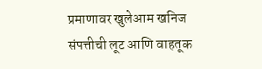प्रमाणावर खुलेआम खनिज संपत्तीची लूट आणि वाहतूक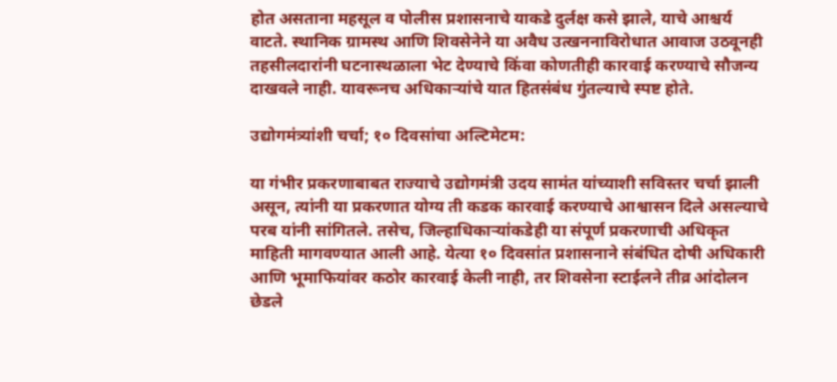होत असताना महसूल व पोलीस प्रशासनाचे याकडे दुर्लक्ष कसे झाले, याचे आश्चर्य वाटते. स्थानिक ग्रामस्थ आणि शिवसेनेने या अवैध उत्खननाविरोधात आवाज उठवूनही तहसीलदारांनी घटनास्थळाला भेट देण्याचे किंवा कोणतीही कारवाई करण्याचे सौजन्य दाखवले नाही. यावरूनच अधिकाऱ्यांचे यात हितसंबंध गुंतल्याचे स्पष्ट होते.

उद्योगमंत्र्यांशी चर्चा; १० दिवसांचा अल्टिमेटम:

या गंभीर प्रकरणाबाबत राज्याचे उद्योगमंत्री उदय सामंत यांच्याशी सविस्तर चर्चा झाली असून, त्यांनी या प्रकरणात योग्य ती कडक कारवाई करण्याचे आश्वासन दिले असल्याचे परब यांनी सांगितले. तसेच, जिल्हाधिकाऱ्यांकडेही या संपूर्ण प्रकरणाची अधिकृत माहिती मागवण्यात आली आहे. येत्या १० दिवसांत प्रशासनाने संबंधित दोषी अधिकारी आणि भूमाफियांवर कठोर कारवाई केली नाही, तर शिवसेना स्टाईलने तीव्र आंदोलन छेडले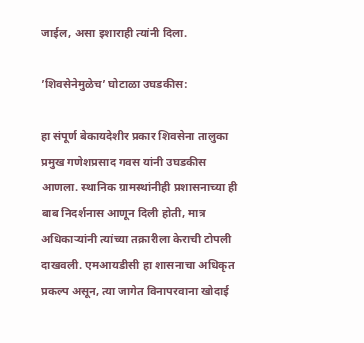जाईल, असा इशाराही त्यांनी दिला.

’शिवसेनेमुळेच’ घोटाळा उघडकीस:

हा संपूर्ण बेकायदेशीर प्रकार शिवसेना तालुका प्रमुख गणेशप्रसाद गवस यांनी उघडकीस आणला. स्थानिक ग्रामस्थांनीही प्रशासनाच्या ही बाब निदर्शनास आणून दिली होती, मात्र अधिकाऱ्यांनी त्यांच्या तक्रारीला केराची टोपली दाखवली. एमआयडीसी हा शासनाचा अधिकृत प्रकल्प असून, त्या जागेत विनापरवाना खोदाई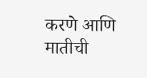करणे आणि मातीची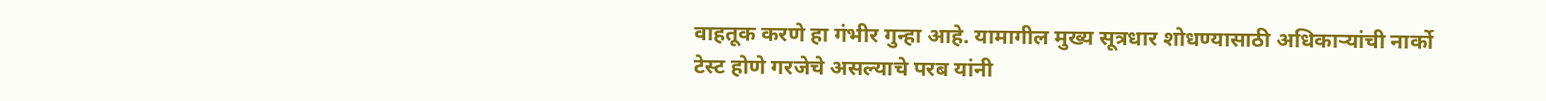वाहतूक करणे हा गंभीर गुन्हा आहे. यामागील मुख्य सूत्रधार शोधण्यासाठी अधिकाऱ्यांची नार्को टेस्ट होणे गरजेचे असल्याचे परब यांनी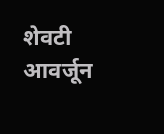शेवटी आवर्जून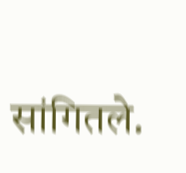सांगितले.